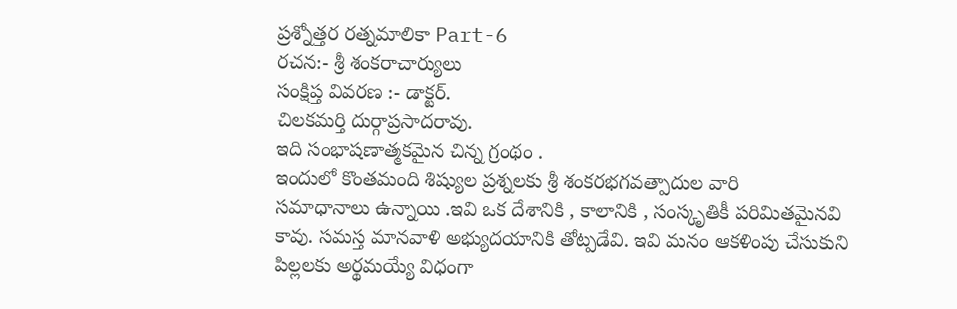ప్రశ్నోత్తర రత్నమాలికా Part-6
రచన:- శ్రీ శంకరాచార్యులు
సంక్షిప్త వివరణ :- డాక్టర్.
చిలకమర్తి దుర్గాప్రసాదరావు.
ఇది సంభాషణాత్మకమైన చిన్న గ్రంథం .
ఇందులో కొంతమంది శిష్యుల ప్రశ్నలకు శ్రీ శంకరభగవత్పాదుల వారి
సమాధానాలు ఉన్నాయి .ఇవి ఒక దేశానికి , కాలానికి , సంస్కృతికీ పరిమితమైనవి
కావు. సమస్త మానవాళి అభ్యుదయానికి తోట్పడేవి. ఇవి మనం ఆకళింపు చేసుకుని పిల్లలకు అర్థమయ్యే విధంగా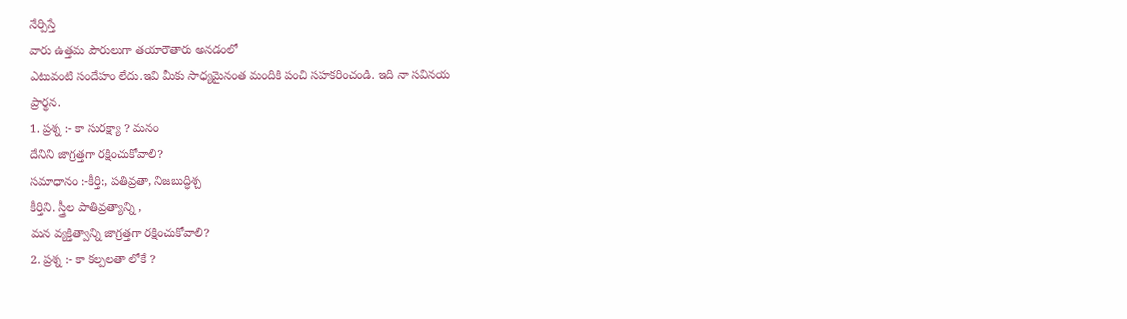నేర్పిస్తే
వారు ఉత్తమ పౌరులుగా తయారౌతారు అనడంలో
ఎటువంటి సందేహం లేదు.ఇవి మీకు సాధ్యమైనంత మందికి పంచి సహకరించండి. ఇది నా సవినయ
ప్రార్థన.
1. ప్రశ్న :- కా సురక్ష్యా ? మనం
దేనిని జాగ్రత్తగా రక్షించుకోవాలి?
సమాధానం :-కీర్తి:, పతివ్రతా, నిజబుద్ధిశ్చ
కీర్తిని. స్త్రీల పాతివ్రత్యాన్ని ,
మన వ్యక్తిత్వాన్ని జాగ్రత్తగా రక్షించుకోవాలి?
2. ప్రశ్న :- కా కల్పలతా లోకే ?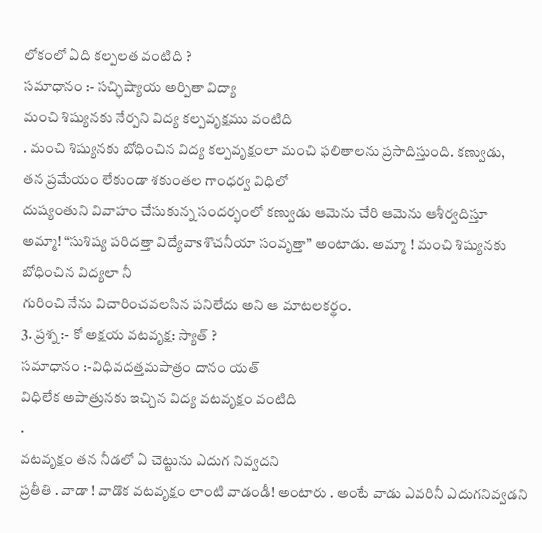లోకంలో ఏది కల్పలత వంటిది ?
సమాధానం :- సచ్ఛిష్యాయ అర్పితా విద్యా
మంచి శిష్యునకు నేర్పని విద్య కల్పవృక్షము వంటిది
. మంచి శిష్యునకు బోధించిన విద్య కల్పవృక్షంలా మంచి ఫలితాలను ప్రసాదిస్తుంది. కణ్వుడు,
తన ప్రమేయం లేకుండా శకుంతల గాంధర్వ విధిలో
దుష్యంతుని వివాహం చేసుకున్న సందర్భంలో కణ్వుడు ఆమెను చేరి ఆమెను ఆశీర్వదిస్తూ
అమ్మా! “సుశిష్య పరిదత్తా విద్యేవాsశొచనీయా సంవృత్తా” అంటాడు. అమ్మా ! మంచి శిష్యునకు బోధించిన విద్యలా నీ
గురించి నేను విచారించవలసిన పనిలేదు అని ఆ మాటలకర్థం.
3. ప్రశ్న :- కో అక్షయ వటవృక్ష: స్యాత్ ?
సమాధానం :-విధివదత్తమపాత్రం దానం యత్
విధిలేక అపాత్రునకు ఇచ్చిన విద్య వటవృక్షం వంటిది
.
వటవృక్షం తన నీడలో ఏ చెట్టును ఎదుగ నివ్వదని
ప్రతీతి . వాడా ! వాడొక వటవృక్షం లాంటి వాడండీ! అంటారు . అంటే వాడు ఎవరినీ ఎదుగనివ్వడని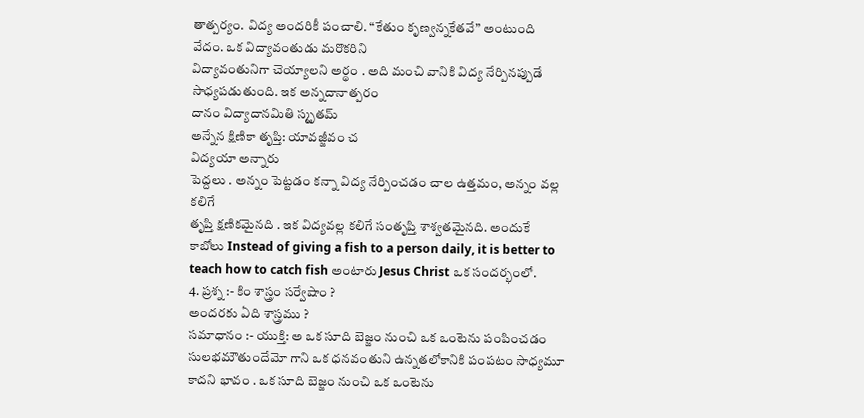తాత్పర్యం. విద్య అందరికీ పంచాలి. “కేతుం కృణ్వన్నకేతవే” అంటుంది
వేదం. ఒక విద్యావంతుడు మరొకరిని
విద్యావంతునిగా చెయ్యాలని అర్థం . అది మంచి వానికి విద్య నేర్పినప్పుడే
సాధ్యపడుతుంది. ఇక అన్నదానాత్పరం
దానం విద్యాదానమితి స్మృతమ్
అన్నేన క్షిణికా తృప్తి: యావజ్జీవం చ
విద్యయా అన్నారు
పెద్దలు . అన్నం పెట్టడం కన్నా విద్య నేర్పించడం చాల ఉత్తమం, అన్నం వల్ల కలిగే
తృప్తి క్షణికమైనది . ఇక విద్యవల్ల కలిగే సంతృప్తి శాశ్వతమైనది. అందుకే
కాబోలు Instead of giving a fish to a person daily, it is better to teach how to catch fish అంటారు Jesus Christ ఒక సందర్భంలో.
4. ప్రశ్న :- కిం శాస్త్రం సర్వేషాం ?
అందరకు ఏది శాస్త్రము ?
సమాధానం :- యుక్తి: అ ఒక సూది బెజ్జం నుంచి ఒక ఒంటెను పంపించడం సులభమౌతుందేమో గాని ఒక ధనవంతుని ఉన్నతలోకానికి పంపటం సాధ్యమూ కాదని భావం . ఒక సూది బెజ్జం నుంచి ఒక ఒంటెను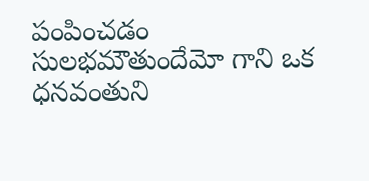పంపించడం సులభమౌతుందేమో గాని ఒక ధనవంతుని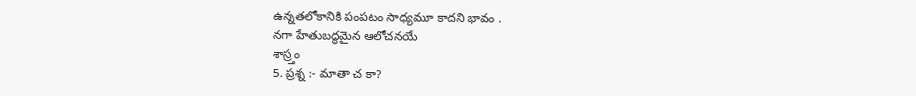ఉన్నతలోకానికి పంపటం సాధ్యమూ కాదని భావం .
నగా హేతుబద్ధమైన ఆలోచనయే
శాస్ర్తం
5. ప్రశ్న :- మాతా చ కా?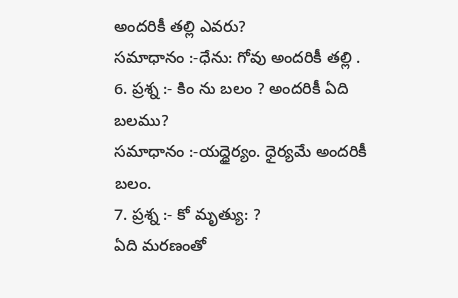అందరికీ తల్లి ఎవరు?
సమాధానం :-ధేను: గోవు అందరికీ తల్లి .
6. ప్రశ్న :- కిం ను బలం ? అందరికీ ఏది
బలము?
సమాధానం :-యద్ధైర్యం. ధైర్యమే అందరికీ బలం.
7. ప్రశ్న :- కో మృత్యు: ?
ఏది మరణంతో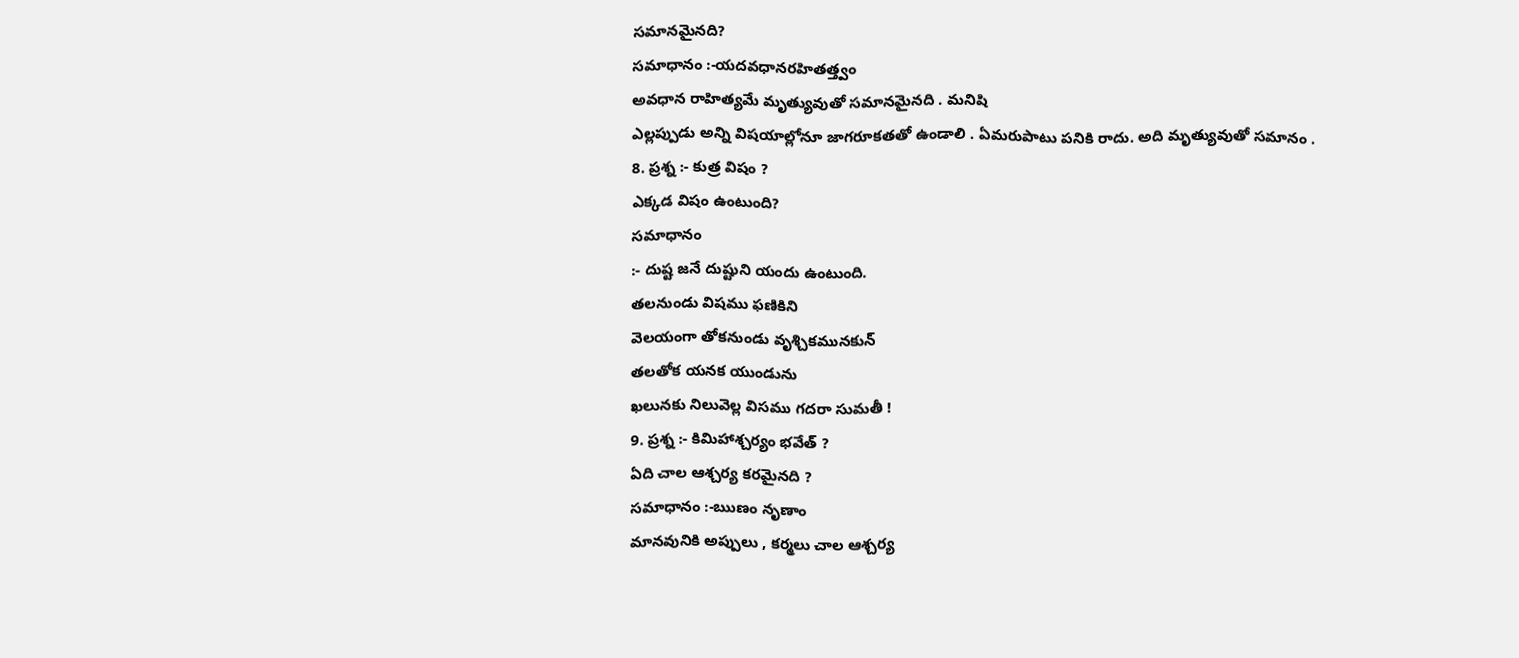సమానమైనది?
సమాధానం :-యదవధానరహితత్త్వం
అవధాన రాహిత్యమే మృత్యువుతో సమానమైనది . మనిషి
ఎల్లప్పుడు అన్ని విషయాల్లోనూ జాగరూకతతో ఉండాలి . ఏమరుపాటు పనికి రాదు. అది మృత్యువుతో సమానం .
8. ప్రశ్న :- కుత్ర విషం ?
ఎక్కడ విషం ఉంటుంది?
సమాధానం
:- దుష్ట జనే దుష్టుని యందు ఉంటుంది.
తలనుండు విషము ఫణికిని
వెలయంగా తోకనుండు వృశ్చికమునకున్
తలతోక యనక యుండును
ఖలునకు నిలువెల్ల విసము గదరా సుమతీ !
9. ప్రశ్న :- కిమిహాశ్చర్యం భవేత్ ?
ఏది చాల ఆశ్చర్య కరమైనది ?
సమాధానం :-ఋణం నృణాం
మానవునికి అప్పులు , కర్మలు చాల ఆశ్చర్య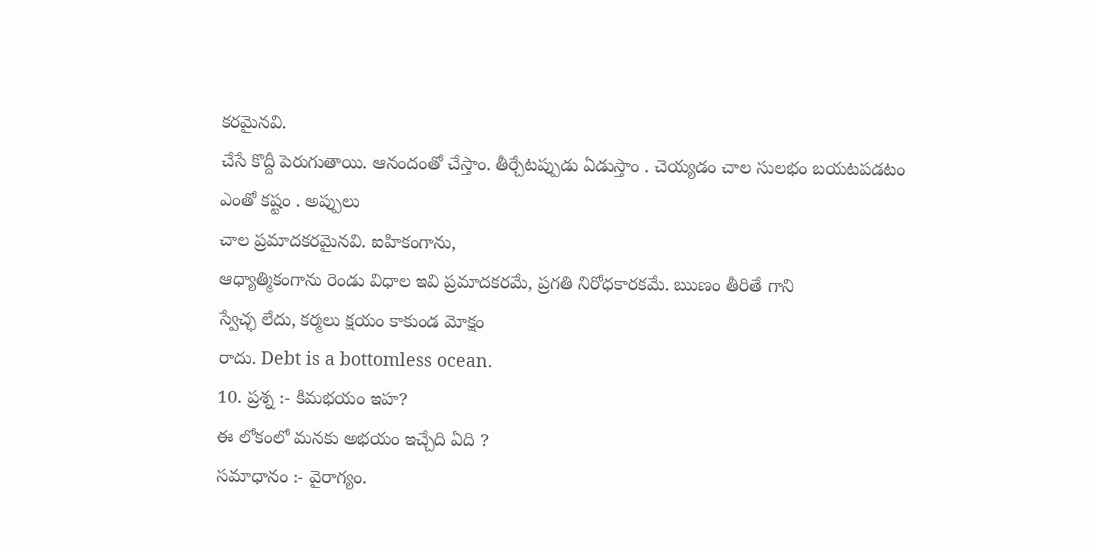కరమైనవి.
చేసే కొద్దీ పెరుగుతాయి. ఆనందంతో చేస్తాం. తీర్చేటప్పుడు ఏడుస్తాం . చెయ్యడం చాల సులభం బయటపడటం ఎంతో కష్టం . అప్పులు
చాల ప్రమాదకరమైనవి. ఐహికంగాను,
ఆధ్యాత్మికంగాను రెండు విధాల ఇవి ప్రమాదకరమే, ప్రగతి నిరోధకారకమే. ఋణం తీరితే గాని
స్వేచ్ఛ లేదు, కర్మలు క్షయం కాకుండ మోక్షం
రాదు. Debt is a bottomless ocean.
10. ప్రశ్న :- కిమభయం ఇహ?
ఈ లోకంలో మనకు అభయం ఇచ్చేది ఏది ?
సమాధానం :- వైరాగ్యం.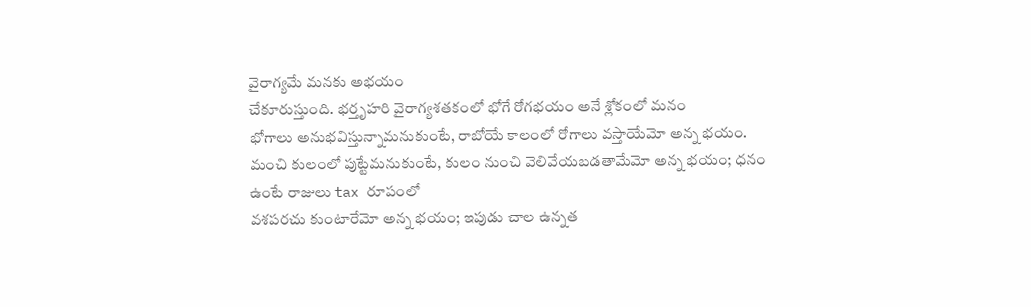వైరాగ్యమే మనకు అభయం
చేకూరుస్తుంది. భర్తృహరి వైరాగ్యశతకంలో భోగే రోగభయం అనే శ్లోకంలో మనం
భోగాలు అనుభవిస్తున్నామనుకుంటే, రాబోయే కాలంలో రోగాలు వస్తాయేమో అన్న భయం.
మంచి కులంలో పుట్టేమనుకుంటే, కులం నుంచి వెలివేయబడతామేమో అన్న భయం; ధనం
ఉంటే రాజులు tax రూపంలో
వశపరచు కుంటారేమో అన్న భయం; ఇపుడు చాల ఉన్నత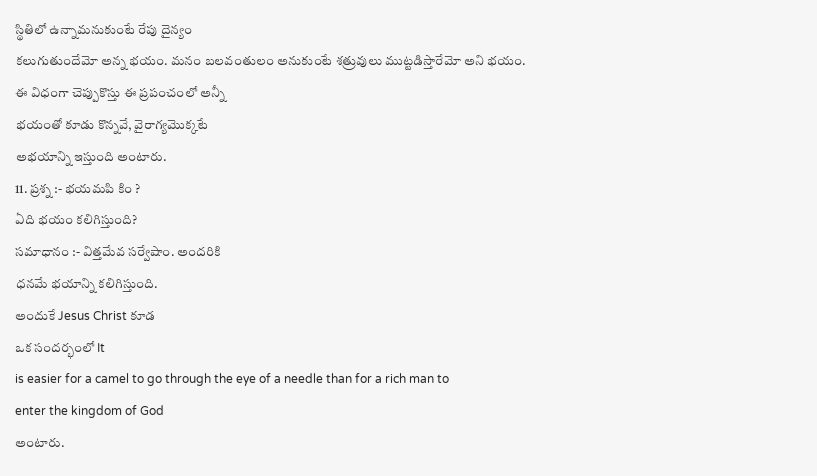స్థితిలో ఉన్నామనుకుంటే రేపు దైన్యం
కలుగుతుందేమో అన్న భయం. మనం బలవంతులం అనుకుంటే శత్రువులు ముట్టడిస్తారేమో అని భయం.
ఈ విధంగా చెప్పుకొస్తు ఈ ప్రపంచంలో అన్నీ
భయంతో కూడు కొన్నవే, వైరాగ్యమొక్కటే
అభయాన్ని ఇస్తుంది అంటారు.
11. ప్రశ్న :- భయమపి కిం ?
ఏది భయం కలిగిస్తుంది?
సమాధానం :- విత్తమేవ సర్వేషాం. అందరికి
ధనమే భయాన్ని కలిగిస్తుంది.
అందుకే Jesus Christ కూడ
ఒక సందర్భంలో It
is easier for a camel to go through the eye of a needle than for a rich man to
enter the kingdom of God
అంటారు.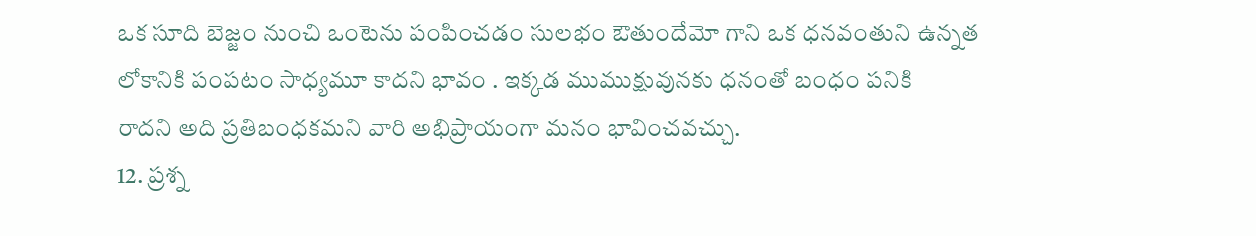ఒక సూది బెజ్జం నుంచి ఒంటెను పంపించడం సులభం ఔతుందేమో గాని ఒక ధనవంతుని ఉన్నత లోకానికి పంపటం సాధ్యమూ కాదని భావం . ఇక్కడ ముముక్షువునకు ధనంతో బంధం పనికి
రాదని అది ప్రతిబంధకమని వారి అభిప్రాయంగా మనం భావించవచ్చు.
12. ప్రశ్న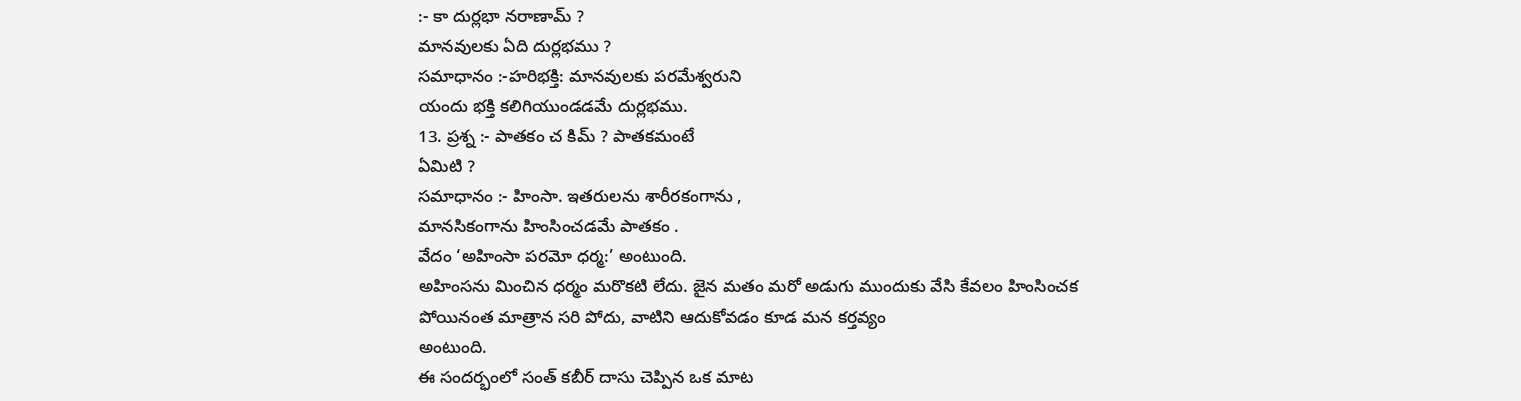:- కా దుర్లభా నరాణామ్ ?
మానవులకు ఏది దుర్లభము ?
సమాధానం :-హరిభక్తి: మానవులకు పరమేశ్వరుని
యందు భక్తి కలిగియుండడమే దుర్లభము.
13. ప్రశ్న :- పాతకం చ కిమ్ ? పాతకమంటే
ఏమిటి ?
సమాధానం :- హింసా. ఇతరులను శారీరకంగాను ,
మానసికంగాను హింసించడమే పాతకం .
వేదం ‘అహింసా పరమో ధర్మ:’ అంటుంది.
అహింసను మించిన ధర్మం మరొకటి లేదు. జైన మతం మరో అడుగు ముందుకు వేసి కేవలం హింసించక
పోయినంత మాత్రాన సరి పోదు, వాటిని ఆదుకోవడం కూడ మన కర్తవ్యం
అంటుంది.
ఈ సందర్భంలో సంత్ కబీర్ దాసు చెప్పిన ఒక మాట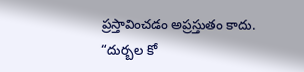ప్రస్తావించడం అప్రస్తుతం కాదు.
“దుర్బల కో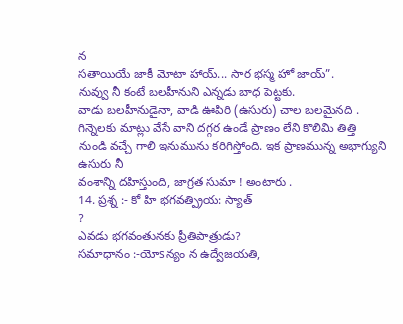న
సతాయియే జాకీ మోటా హాయ్... సార భస్మ హో జాయ్”.
నువ్వు నీ కంటే బలహీనుని ఎన్నడు బాధ పెట్టకు.
వాడు బలహీనుడైనా, వాడి ఊపిరి (ఉసురు) చాల బలమైనది . గిన్నెలకు మాట్లు వేసే వాని దగ్గర ఉండే ప్రాణం లేని కొలిమి తిత్తి
నుండి వచ్చే గాలి ఇనుమును కరిగిస్తోంది. ఇక ప్రాణమున్న అభాగ్యుని ఉసురు నీ
వంశాన్ని దహిస్తుంది, జాగ్రత సుమా ! అంటారు .
14. ప్రశ్న :- కో హి భగవత్ప్రియ: స్యాత్
?
ఎవడు భగవంతునకు ప్రీతిపాత్రుడు?
సమాధానం :-యోsన్యం న ఉద్వేజయతి,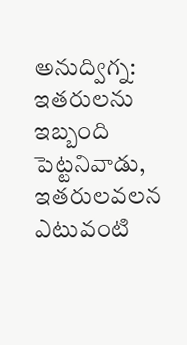అనుద్విగ్న:
ఇతరులను ఇబ్బంది పెట్టనివాడు, ఇతరులవలన ఎటువంటి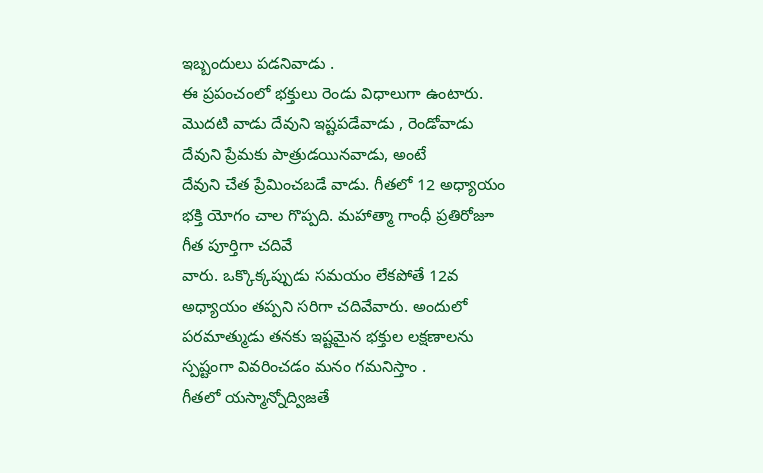ఇబ్బందులు పడనివాడు .
ఈ ప్రపంచంలో భక్తులు రెండు విధాలుగా ఉంటారు.
మొదటి వాడు దేవుని ఇష్టపడేవాడు , రెండోవాడు దేవుని ప్రేమకు పాత్రుడయినవాడు, అంటే
దేవుని చేత ప్రేమించబడే వాడు. గీతలో 12 అధ్యాయం భక్తి యోగం చాల గొప్పది. మహాత్మా గాంధీ ప్రతిరోజూ గీత పూర్తిగా చదివే
వారు. ఒక్కొక్కప్పుడు సమయం లేకపోతే 12వ అధ్యాయం తప్పని సరిగా చదివేవారు. అందులో
పరమాత్ముడు తనకు ఇష్టమైన భక్తుల లక్షణాలను స్పష్టంగా వివరించడం మనం గమనిస్తాం .
గీతలో యస్మాన్నోద్విజతే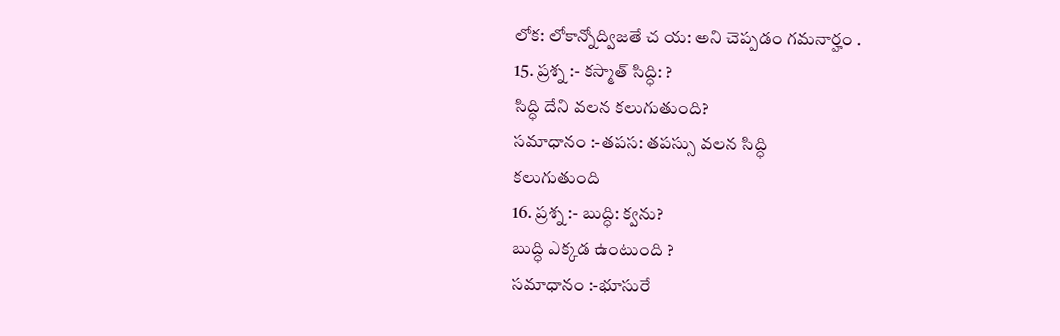లోక: లోకాన్నోద్విజతే చ య: అని చెప్పడం గమనార్హం .
15. ప్రశ్న :- కస్మాత్ సిద్ధి: ?
సిద్ధి దేని వలన కలుగుతుంది?
సమాధానం :-తపస: తపస్సు వలన సిద్ధి
కలుగుతుంది
16. ప్రశ్న :- బుద్ధి: క్వను?
బుద్ధి ఎక్కడ ఉంటుంది ?
సమాధానం :-భూసురే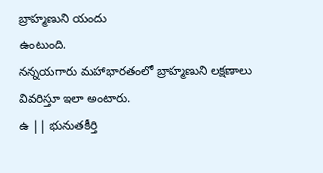బ్రాహ్మణుని యందు
ఉంటుంది.
నన్నయగారు మహాభారతంలో బ్రాహ్మణుని లక్షణాలు
వివరిస్తూ ఇలా అంటారు.
ఉ || భునుతకీర్తి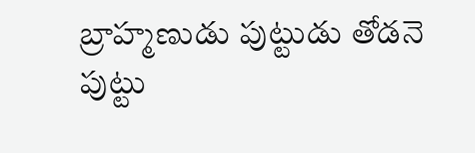బ్రాహ్మణుడు పుట్టుడు తోడనె
పుట్టు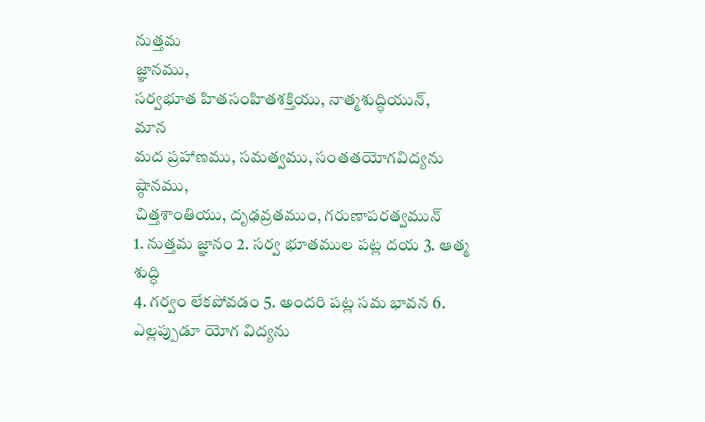నుత్తమ
జ్ఞానము,
సర్వభూత హితసంహితశక్తియు, నాత్మశుద్ధియున్,
మాన
మద ప్రహాణము, సమత్వము, సంతతయోగవిద్యను
ష్ఠానము,
చిత్తశాంతియు, దృఢవ్రతముం, గరుణాపరత్వమున్
1. నుత్తమ జ్ఞానం 2. సర్వ భూతముల పట్ల దయ 3. ఆత్మ
శుద్ధి
4. గర్వం లేకపోవడం 5. అందరి పట్ల సమ భావన 6.
ఎల్లప్పుడూ యోగ విద్యను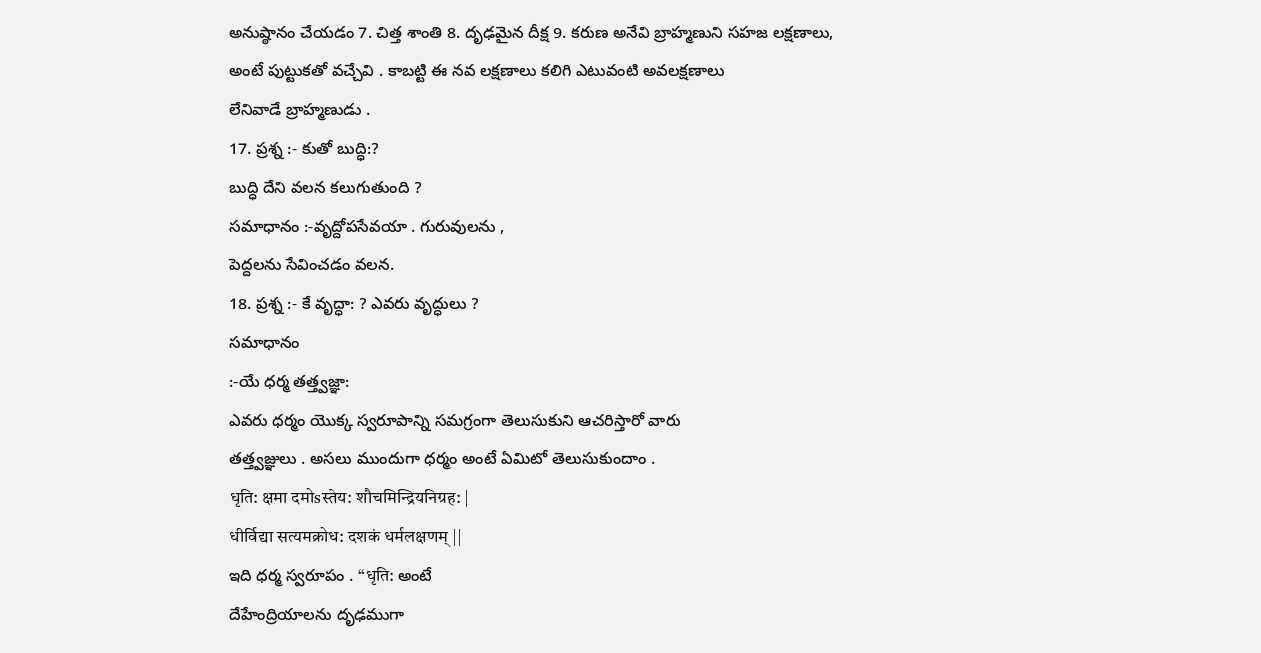అనుష్ఠానం చేయడం 7. చిత్త శాంతి 8. దృఢమైన దీక్ష 9. కరుణ అనేవి బ్రాహ్మణుని సహజ లక్షణాలు,
అంటే పుట్టుకతో వచ్చేవి . కాబట్టి ఈ నవ లక్షణాలు కలిగి ఎటువంటి అవలక్షణాలు
లేనివాడే బ్రాహ్మణుడు .
17. ప్రశ్న :- కుతో బుద్ధి:?
బుద్ధి దేని వలన కలుగుతుంది ?
సమాధానం :-వృద్దోపసేవయా . గురువులను ,
పెద్దలను సేవించడం వలన.
18. ప్రశ్న :- కే వృద్ధా: ? ఎవరు వృద్ధులు ?
సమాధానం
:-యే ధర్మ తత్త్వజ్ఞా:
ఎవరు ధర్మం యొక్క స్వరూపాన్ని సమగ్రంగా తెలుసుకుని ఆచరిస్తారో వారు
తత్త్వజ్ఞులు . అసలు ముందుగా ధర్మం అంటే ఏమిటో తెలుసుకుందాం .
धृति: क्षमा दमोsस्तेय: शौचमिन्द्रियनिग्रह: |
धीर्विद्या सत्यमक्रोध: दशकं धर्मलक्षणम् ||
ఇది ధర్మ స్వరూపం . “धृति: అంటే
దేహేంద్రియాలను దృఢముగా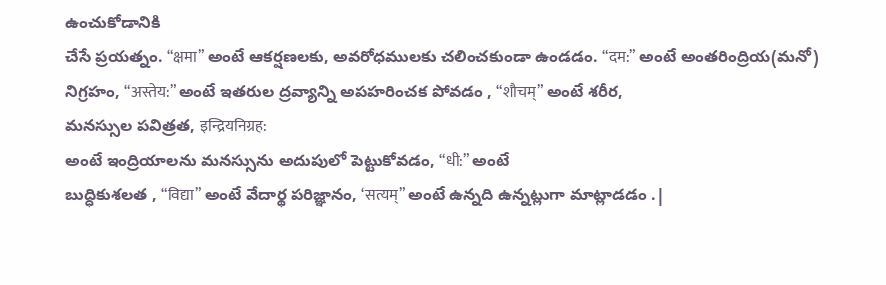ఉంచుకోడానికి
చేసే ప్రయత్నం. “क्षमा” అంటే ఆకర్షణలకు, అవరోధములకు చలించకుండా ఉండడం. “दम:” అంటే అంతరింద్రియ(మనో) నిగ్రహం, “अस्तेय:” అంటే ఇతరుల ద్రవ్యాన్ని అపహరించక పోవడం , “शौचम्” అంటే శరీర,
మనస్సుల పవిత్రత, इन्द्रियनिग्रह:
అంటే ఇంద్రియాలను మనస్సును అదుపులో పెట్టుకోవడం, “धी:” అంటే
బుద్ధికుశలత , “विद्या” అంటే వేదార్థ పరిజ్ఞానం, ‘सत्यम्” అంటే ఉన్నది ఉన్నట్లుగా మాట్లాడడం .|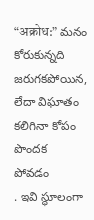“अक्रोध:” మనం కోరుకున్నది జరుగకపోయిన, లేదా విఘాతం
కలిగినా కోపం పొందక
పోవడం
. ఇవి స్థూలంగా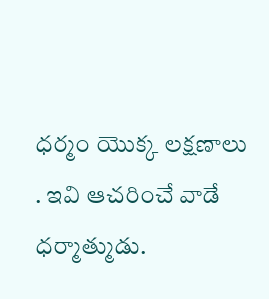ధర్మం యొక్క లక్షణాలు . ఇవి ఆచరించే వాడే ధర్మాత్ముడు.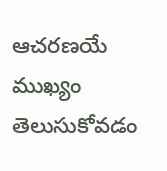ఆచరణయే
ముఖ్యం తెలుసుకోవడం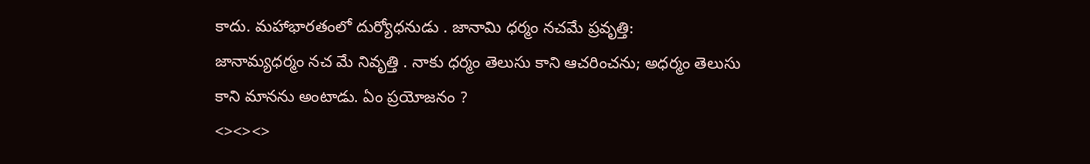కాదు. మహాభారతంలో దుర్యోధనుడు . జానామి ధర్మం నచమే ప్రవృత్తి:
జానామ్యధర్మం నచ మే నివృత్తి . నాకు ధర్మం తెలుసు కాని ఆచరించను; అధర్మం తెలుసు
కాని మానను అంటాడు. ఏం ప్రయోజనం ?
<><><>